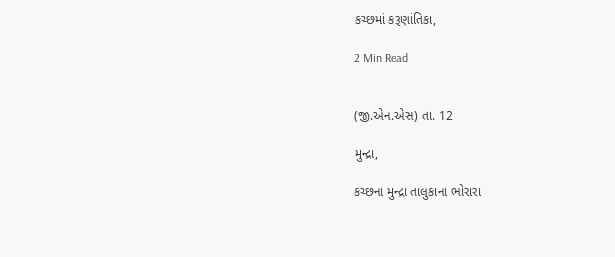કચ્છમાં કરૂણાંતિકા,

2 Min Read


(જી.એન.એસ) તા. 12

મુન્દ્રા,

કચ્છના મુન્દ્રા તાલુકાના ભોરારા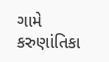ગામે કરુણાંતિકા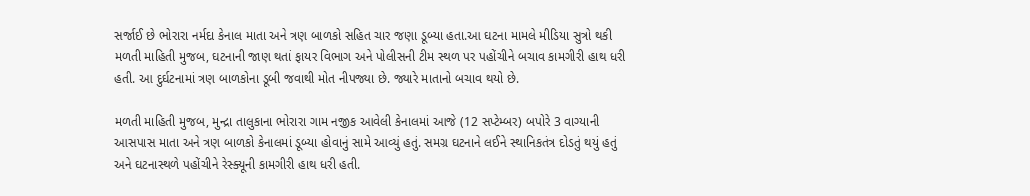સર્જાઈ છે ભોરારા નર્મદા કેનાલ માતા અને ત્રણ બાળકો સહિત ચાર જણા ડૂબ્યા હતા.આ ઘટના મામલે મીડિયા સુત્રો થકી મળતી માહિતી મુજબ, ઘટનાની જાણ થતાં ફાયર વિભાગ અને પોલીસની ટીમ સ્થળ પર પહોંચીને બચાવ કામગીરી હાથ ધરી હતી. આ દુર્ઘટનામાં ત્રણ બાળકોના ડૂબી જવાથી મોત નીપજ્યા છે. જ્યારે માતાનો બચાવ થયો છે.

મળતી માહિતી મુજબ, મુન્દ્રા તાલુકાના ભોરારા ગામ નજીક આવેલી કેનાલમાં આજે (12 સપ્ટેમ્બર) બપોરે 3 વાગ્યાની આસપાસ માતા અને ત્રણ બાળકો કેનાલમાં ડૂબ્યા હોવાનું સામે આવ્યું હતું. સમગ્ર ઘટનાને લઈને સ્થાનિકતંત્ર દોડતું થયું હતું અને ઘટનાસ્થળે પહોંચીને રેસ્ક્યૂની કામગીરી હાથ ધરી હતી.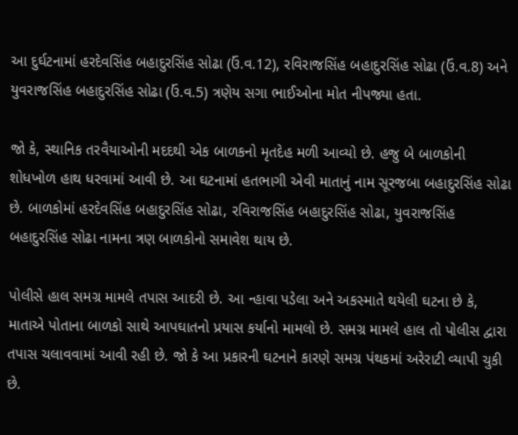આ દુર્ઘટનામાં હરદેવસિંહ બહાદુરસિંહ સોઢા (ઉં.વ.12), રવિરાજસિંહ બહાદુરસિંહ સોઢા (ઉં.વ.8) અને યુવરાજસિંહ બહાદુરસિંહ સોઢા (ઉં.વ.5) ત્રણેય સગા ભાઈઓના મોત નીપજ્યા હતા.

જો કે, સ્થાનિક તરવૈયાઓની મદદથી એક બાળકનો મૃતદેહ મળી આવ્યો છે. હજુ બે બાળકોની શોધખોળ હાથ ધરવામાં આવી છે. આ ઘટનામાં હતભાગી એવી માતાનું નામ સૂરજબા બહાદુરસિંહ સોઢા છે. બાળકોમાં હરદેવસિંહ બહાદુરસિંહ સોઢા, રવિરાજસિંહ બહાદુરસિંહ સોઢા, યુવરાજસિંહ બહાદુરસિંહ સોઢા નામના ત્રણ બાળકોનો સમાવેશ થાય છે.

પોલીસે હાલ સમગ્ર મામલે તપાસ આદરી છે. આ ન્હાવા પડેલા અને અકસ્માતે થયેલી ઘટના છે કે, માતાએ પોતાના બાળકો સાથે આપઘાતનો પ્રયાસ કર્યાનો મામલો છે. સમગ્ર મામલે હાલ તો પોલીસ દ્વારા તપાસ ચલાવવામાં આવી રહી છે. જો કે આ પ્રકારની ઘટનાને કારણે સમગ્ર પંથકમાં અરેરાટી વ્યાપી ચુકી છે.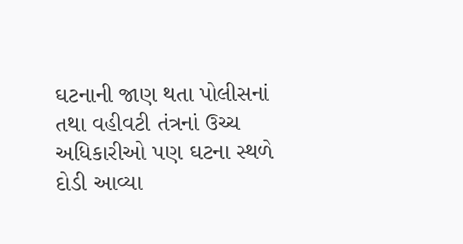ઘટનાની જાણ થતા પોલીસનાં તથા વહીવટી તંત્રનાં ઉચ્ચ અધિકારીઓ પણ ઘટના સ્થળે દોડી આવ્યા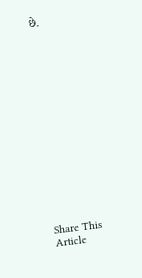છે.















Share This Article